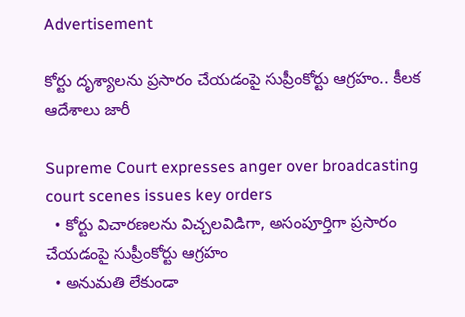Advertisement

కోర్టు దృశ్యాలను ప్రసారం చేయడంపై సుప్రీంకోర్టు ఆగ్రహం.. కీలక ఆదేశాలు జారీ

Supreme Court expresses anger over broadcasting court scenes issues key orders
  • కోర్టు విచారణలను విచ్చలవిడిగా, అసంపూర్తిగా ప్రసారం చేయడంపై సుప్రీంకోర్టు ఆగ్రహం
  • అనుమతి లేకుండా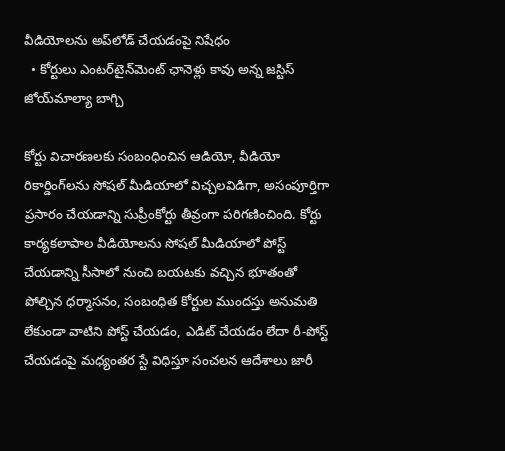వీడియోలను అప్‌లోడ్ చేయడంపై నిషేధం
  • కోర్టులు ఎంటర్‌టైన్‌మెంట్ ఛానెళ్లు కావు అన్న జస్టిస్ జోయ్‌మాల్యా బాగ్చి

కోర్టు విచారణలకు సంబంధించిన ఆడియో, వీడియో రికార్డింగ్‌లను సోషల్ మీడియాలో విచ్చలవిడిగా, అసంపూర్తిగా ప్రసారం చేయడాన్ని సుప్రీంకోర్టు తీవ్రంగా పరిగణించింది. కోర్టు కార్యకలాపాల వీడియోలను సోషల్ మీడియాలో పోస్ట్ చేయడాన్ని సీసాలో నుంచి బయటకు వచ్చిన భూతంతో పోల్చిన ధర్మాసనం, సంబంధిత కోర్టుల ముందస్తు అనుమతి లేకుండా వాటిని పోస్ట్ చేయడం, ఎడిట్ చేయడం లేదా రీ-పోస్ట్ చేయడంపై మధ్యంతర స్టే విధిస్తూ సంచలన ఆదేశాలు జారీ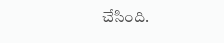చేసింది.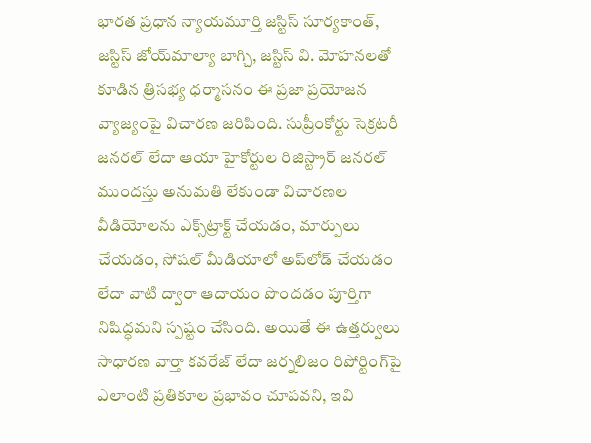భారత ప్రధాన న్యాయమూర్తి జస్టిస్ సూర్యకాంత్, జస్టిస్ జోయ్‌మాల్యా బాగ్చి, జస్టిస్ వి. మోహనలతో కూడిన త్రిసభ్య ధర్మాసనం ఈ ప్రజా ప్రయోజన వ్యాజ్యంపై విచారణ జరిపింది. సుప్రీంకోర్టు సెక్రటరీ జనరల్ లేదా ఆయా హైకోర్టుల రిజిస్ట్రార్ జనరల్ ముందస్తు అనుమతి లేకుండా విచారణల వీడియోలను ఎక్స్‌ట్రాక్ట్ చేయడం, మార్పులు చేయడం, సోషల్ మీడియాలో అప్‌లోడ్ చేయడం లేదా వాటి ద్వారా ఆదాయం పొందడం పూర్తిగా నిషిద్ధమని స్పష్టం చేసింది. అయితే ఈ ఉత్తర్వులు సాధారణ వార్తా కవరేజ్ లేదా జర్నలిజం రిపోర్టింగ్‌పై ఎలాంటి ప్రతికూల ప్రభావం చూపవని, ఇవి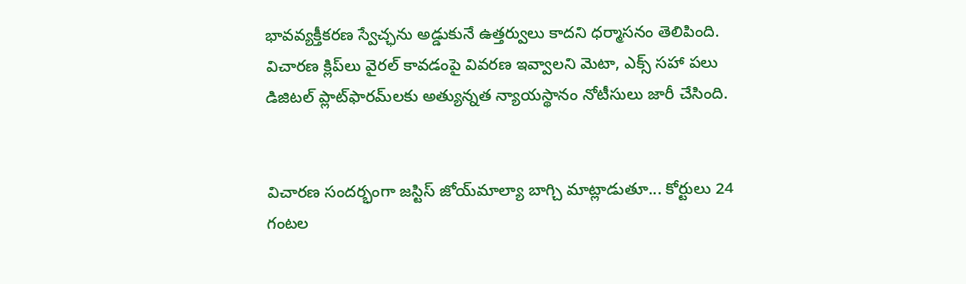భావవ్యక్తీకరణ స్వేచ్ఛను అడ్డుకునే ఉత్తర్వులు కాదని ధర్మాసనం తెలిపింది. విచారణ క్లిప్‌లు వైరల్ కావడంపై వివరణ ఇవ్వాలని మెటా, ఎక్స్ సహా పలు డిజిటల్ ప్లాట్‌ఫారమ్‌లకు అత్యున్నత న్యాయస్థానం నోటీసులు జారీ చేసింది.


విచారణ సందర్భంగా జస్టిస్ జోయ్‌మాల్యా బాగ్చి మాట్లాడుతూ... కోర్టులు 24 గంటల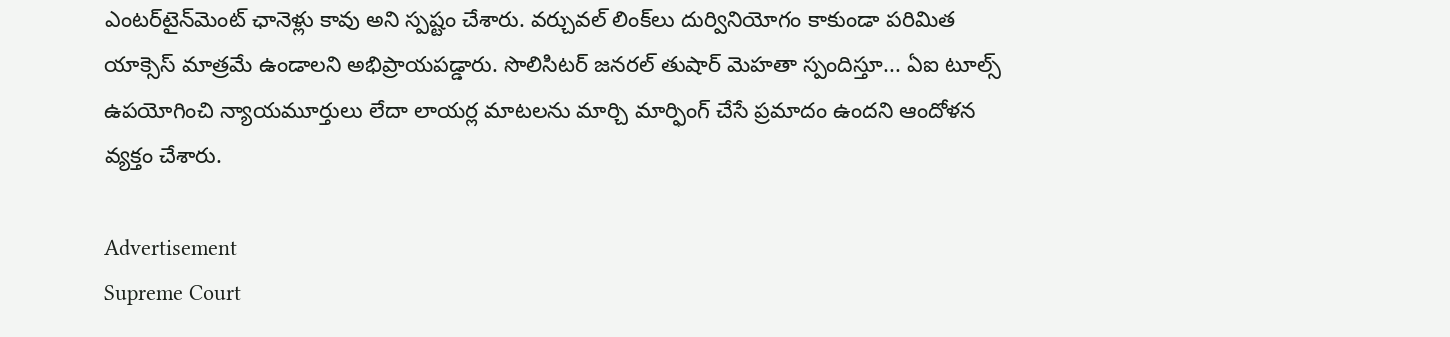ఎంటర్‌టైన్‌మెంట్ ఛానెళ్లు కావు అని స్పష్టం చేశారు. వర్చువల్ లింక్‌లు దుర్వినియోగం కాకుండా పరిమిత యాక్సెస్ మాత్రమే ఉండాలని అభిప్రాయపడ్డారు. సొలిసిటర్ జనరల్ తుషార్ మెహతా స్పందిస్తూ... ఏఐ టూల్స్ ఉపయోగించి న్యాయమూర్తులు లేదా లాయర్ల మాటలను మార్చి మార్ఫింగ్ చేసే ప్రమాదం ఉందని ఆందోళన వ్యక్తం చేశారు.

Advertisement
Supreme Court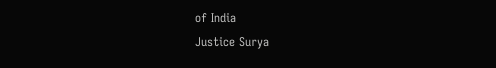of India
Justice Surya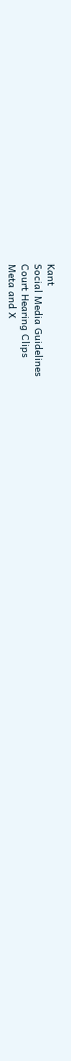Kant
Social Media Guidelines
Court Hearing Clips
Meta and X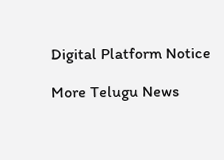Digital Platform Notice

More Telugu News